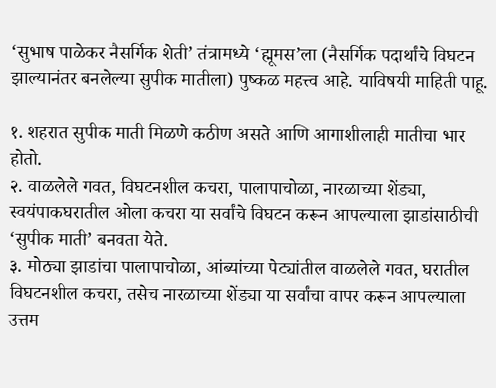‘सुभाष पाळेकर नैसर्गिक शेती’ तंत्रामध्ये ‘ह्मूमस’ला (नैसर्गिक पदार्थांचे विघटन झाल्यानंतर बनलेल्या सुपीक मातीला) पुष्कळ महत्त्व आहे. याविषयी माहिती पाहू.

१. शहरात सुपीक माती मिळणे कठीण असते आणि आगाशीलाही मातीचा भार होतो.
२. वाळलेले गवत, विघटनशील कचरा, पालापाचोळा, नारळाच्या शेंड्या, स्वयंपाकघरातील ओला कचरा या सर्वांचे विघटन करून आपल्याला झाडांसाठीची ‘सुपीक माती’ बनवता येते.
३. मोठ्या झाडांचा पालापाचोळा, आंब्यांच्या पेट्यांतील वाळलेले गवत, घरातील विघटनशील कचरा, तसेच नारळाच्या शेंड्या या सर्वांचा वापर करून आपल्याला उत्तम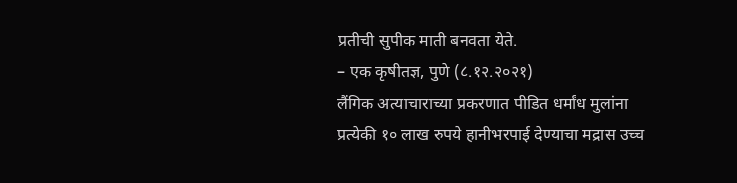प्रतीची सुपीक माती बनवता येते.
– एक कृषीतज्ञ, पुणे (८.१२.२०२१)
लैंगिक अत्याचाराच्या प्रकरणात पीडित धर्मांध मुलांना प्रत्येकी १० लाख रुपये हानीभरपाई देण्याचा मद्रास उच्च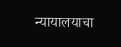न्यायालयाचा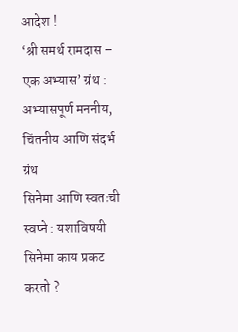आदेश !
‘श्री समर्थ रामदास – एक अभ्यास’ ग्रंथ : अभ्यासपूर्ण मननीय, चिंतनीय आणि संदर्भ ग्रंथ
सिनेमा आणि स्वतःची स्वप्ने : यशाविषयी सिनेमा काय प्रकट करतो ?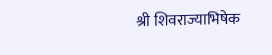श्री शिवराज्याभिषेक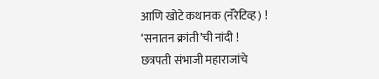आणि खोटे कथानक (नॅरेटिव्ह) !
‘सनातन क्रांती’ची नांदी !
छत्रपती संभाजी महाराजांचे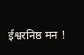ईश्वरनिष्ठ मन !